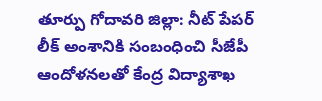తూర్పు గోదావరి జిల్లా: నీట్ పేపర్ లీక్ అంశానికి సంబంధించి సీజేపీ ఆందోళనలతో కేంద్ర విద్యాశాఖ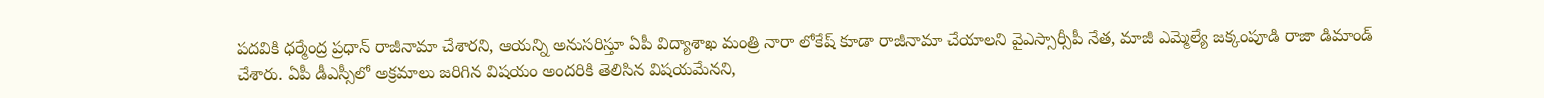పదవికి ధర్మేంద్ర ప్రధాన్ రాజీనామా చేశారని, ఆయన్ని అనుసరిస్తూ ఏపీ విద్యాశాఖ మంత్రి నారా లోకేష్ కూడా రాజీనామా చేయాలని వైఎస్సార్సీపీ నేత, మాజీ ఎమ్మెల్యే జక్కంపూడి రాజా డిమాండ్ చేశారు. ఏపీ డీఎస్సీలో అక్రమాలు జరిగిన విషయం అందరికి తెలిసిన విషయమేనని,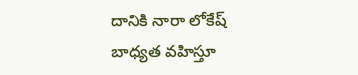దానికి నారా లోకేష్ బాధ్యత వహిస్తూ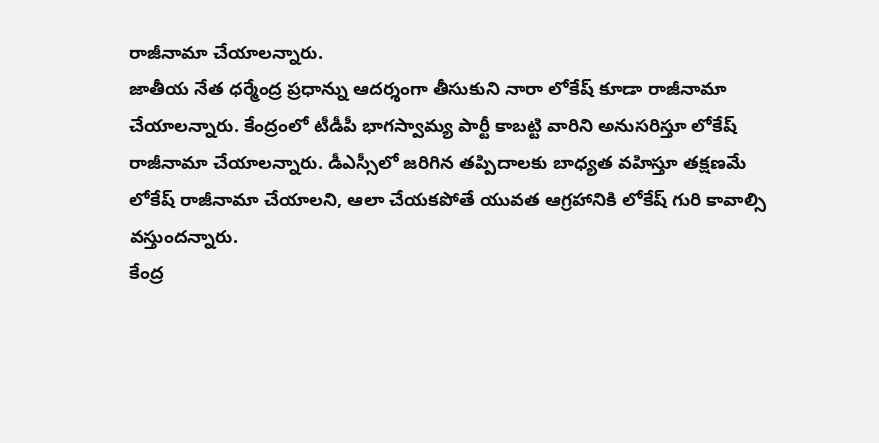రాజీనామా చేయాలన్నారు.
జాతీయ నేత ధర్మేంద్ర ప్రధాన్ను ఆదర్శంగా తీసుకుని నారా లోకేష్ కూడా రాజీనామా చేయాలన్నారు. కేంద్రంలో టీడీపీ భాగస్వామ్య పార్టీ కాబట్టి వారిని అనుసరిస్తూ లోకేష్ రాజీనామా చేయాలన్నారు. డీఎస్సీలో జరిగిన తప్పిదాలకు బాధ్యత వహిస్తూ తక్షణమే లోకేష్ రాజీనామా చేయాలని, ఆలా చేయకపోతే యువత ఆగ్రహానికి లోకేష్ గురి కావాల్సి వస్తుందన్నారు.
కేంద్ర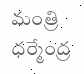మంత్రి ధర్మేంద్ర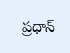ప్రధాన్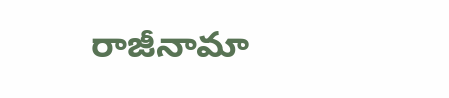రాజీనామా